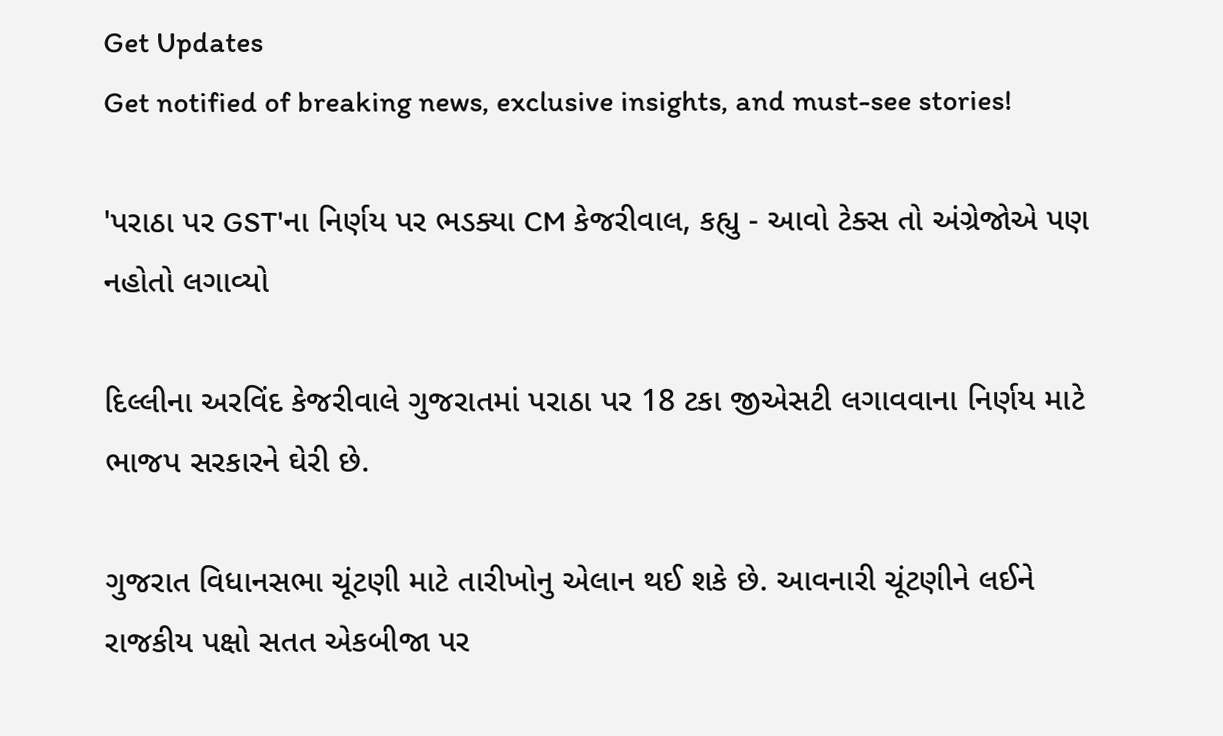Get Updates
Get notified of breaking news, exclusive insights, and must-see stories!

'પરાઠા પર GST'ના નિર્ણય પર ભડક્યા CM કેજરીવાલ, કહ્યુ - આવો ટેક્સ તો અંગ્રેજોએ પણ નહોતો લગાવ્યો

દિલ્લીના અરવિંદ કેજરીવાલે ગુજરાતમાં પરાઠા પર 18 ટકા જીએસટી લગાવવાના નિર્ણય માટે ભાજપ સરકારને ઘેરી છે.

ગુજરાત વિધાનસભા ચૂંટણી માટે તારીખોનુ એલાન થઈ શકે છે. આવનારી ચૂંટણીને લઈને રાજકીય પક્ષો સતત એકબીજા પર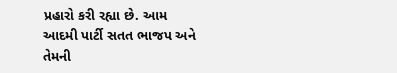પ્રહારો કરી રહ્યા છે. આમ આદમી પાર્ટી સતત ભાજપ અને તેમની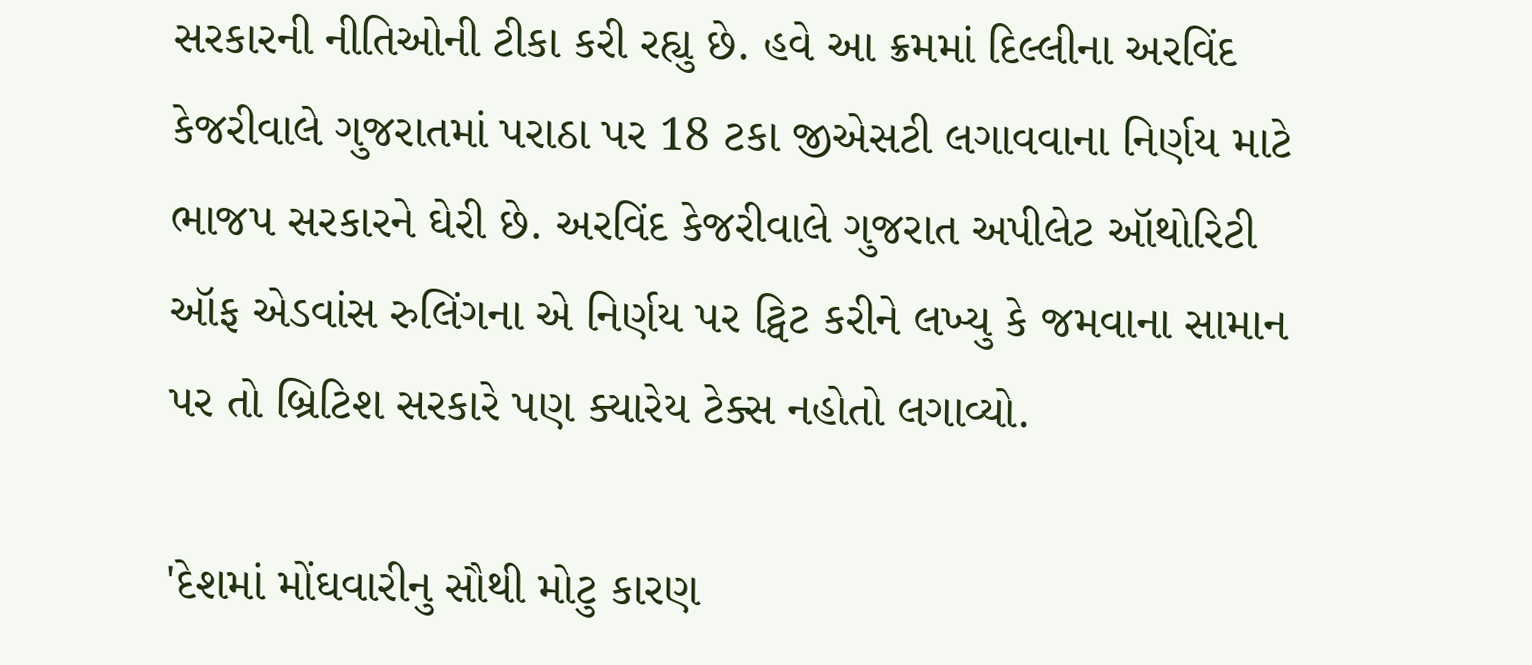સરકારની નીતિઓની ટીકા કરી રહ્યુ છે. હવે આ ક્રમમાં દિલ્લીના અરવિંદ કેજરીવાલે ગુજરાતમાં પરાઠા પર 18 ટકા જીએસટી લગાવવાના નિર્ણય માટે ભાજપ સરકારને ઘેરી છે. અરવિંદ કેજરીવાલે ગુજરાત અપીલેટ ઑથોરિટી ઑફ એડવાંસ રુલિંગના એ નિર્ણય પર ટ્વિટ કરીને લખ્યુ કે જમવાના સામાન પર તો બ્રિટિશ સરકારે પણ ક્યારેય ટેક્સ નહોતો લગાવ્યો.

'દેશમાં મોંઘવારીનુ સૌથી મોટુ કારણ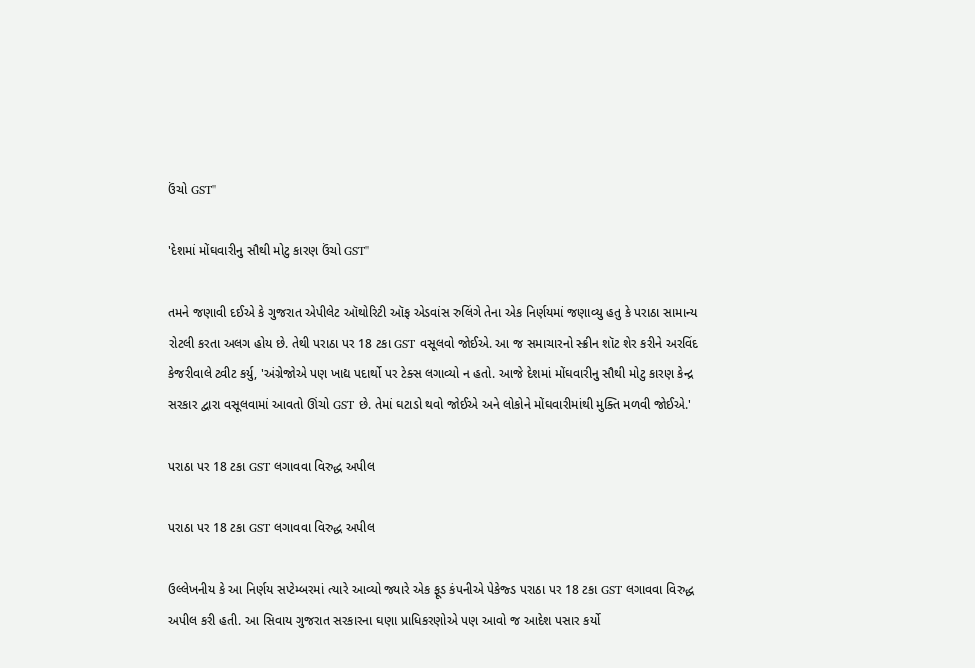ઉંચો GST''

'દેશમાં મોંઘવારીનુ સૌથી મોટુ કારણ ઉંચો GST''

તમને જણાવી દઈએ કે ગુજરાત એપીલેટ ઑથોરિટી ઑફ એડવાંસ રુલિંગે તેના એક નિર્ણયમાં જણાવ્યુ હતુ કે પરાઠા સામાન્ય રોટલી કરતા અલગ હોય છે. તેથી પરાઠા પર 18 ટકા GST વસૂલવો જોઈએ. આ જ સમાચારનો સ્ક્રીન શૉટ શેર કરીને અરવિંદ કેજરીવાલે ટ્વીટ કર્યુ, 'અંગ્રેજોએ પણ ખાદ્ય પદાર્થો પર ટેક્સ લગાવ્યો ન હતો. આજે દેશમાં મોંઘવારીનુ સૌથી મોટુ કારણ કેન્દ્ર સરકાર દ્વારા વસૂલવામાં આવતો ઊંચો GST છે. તેમાં ઘટાડો થવો જોઈએ અને લોકોને મોંઘવારીમાંથી મુક્તિ મળવી જોઈએ.'

પરાઠા પર 18 ટકા GST લગાવવા વિરુદ્ધ અપીલ

પરાઠા પર 18 ટકા GST લગાવવા વિરુદ્ધ અપીલ

ઉલ્લેખનીય કે આ નિર્ણય સપ્ટેમ્બરમાં ત્યારે આવ્યો જ્યારે એક ફૂડ કંપનીએ પેકેજ્ડ પરાઠા પર 18 ટકા GST લગાવવા વિરુદ્ધ અપીલ કરી હતી. આ સિવાય ગુજરાત સરકારના ઘણા પ્રાધિકરણોએ પણ આવો જ આદેશ પસાર કર્યો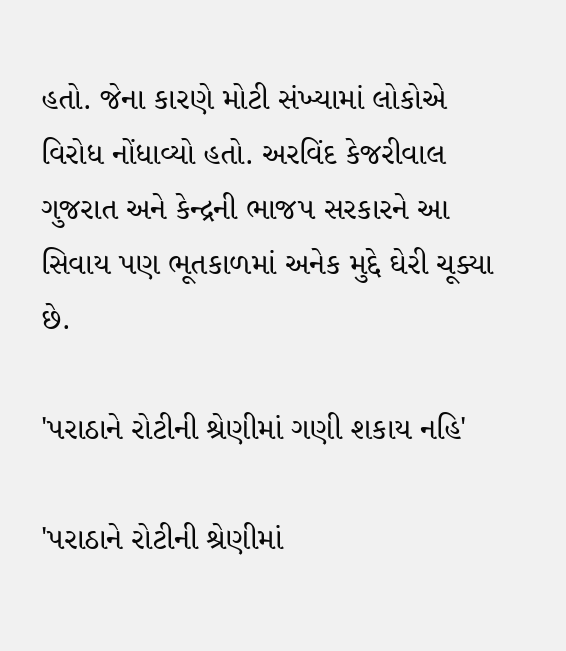હતો. જેના કારણે મોટી સંખ્યામાં લોકોએ વિરોધ નોંધાવ્યો હતો. અરવિંદ કેજરીવાલ ગુજરાત અને કેન્દ્રની ભાજપ સરકારને આ સિવાય પણ ભૂતકાળમાં અનેક મુદ્દે ઘેરી ચૂક્યા છે.

'પરાઠાને રોટીની શ્રેણીમાં ગણી શકાય નહિ'

'પરાઠાને રોટીની શ્રેણીમાં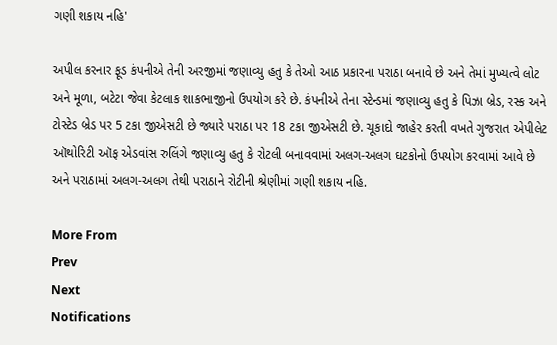ગણી શકાય નહિ'

અપીલ કરનાર ફૂડ કંપનીએ તેની અરજીમાં જણાવ્યુ હતુ કે તેઓ આઠ પ્રકારના પરાઠા બનાવે છે અને તેમાં મુખ્યત્વે લોટ અને મૂળા, બટેટા જેવા કેટલાક શાકભાજીનો ઉપયોગ કરે છે. કંપનીએ તેના સ્ટેન્ડમાં જણાવ્યુ હતુ કે પિઝા બ્રેડ, રસ્ક અને ટોસ્ટેડ બ્રેડ પર 5 ટકા જીએસટી છે જ્યારે પરાઠા પર 18 ટકા જીએસટી છે. ચૂકાદો જાહેર કરતી વખતે ગુજરાત એપીલેટ ઑથોરિટી ઑફ એડવાંસ રુલિંગે જણાવ્યુ હતુ કે રોટલી બનાવવામાં અલગ-અલગ ઘટકોનો ઉપયોગ કરવામાં આવે છે અને પરાઠામાં અલગ-અલગ તેથી પરાઠાને રોટીની શ્રેણીમાં ગણી શકાય નહિ.

More From
Prev
Next
Notifications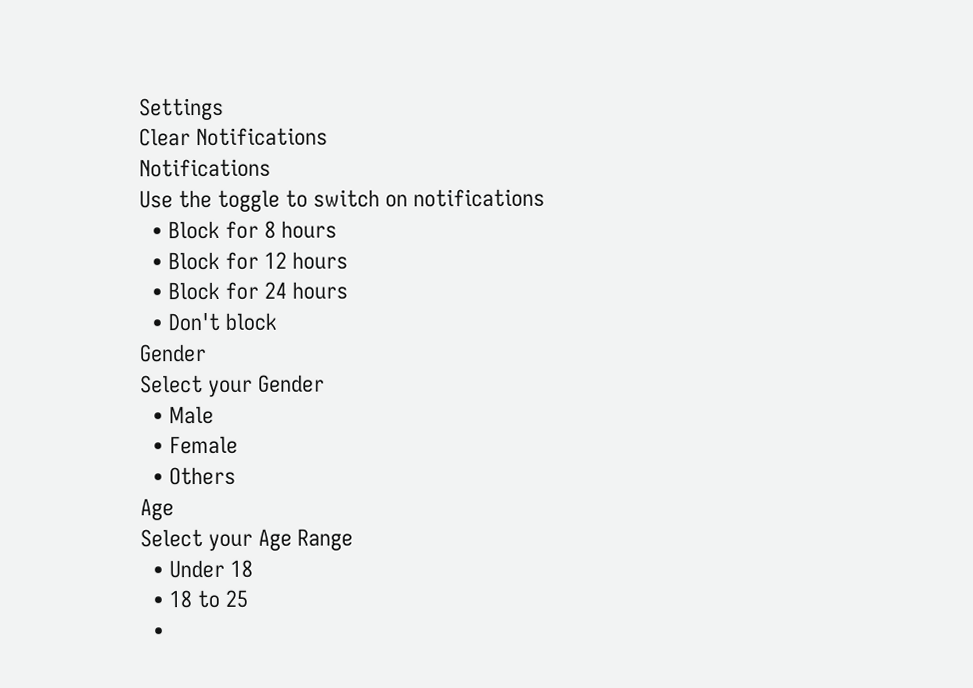Settings
Clear Notifications
Notifications
Use the toggle to switch on notifications
  • Block for 8 hours
  • Block for 12 hours
  • Block for 24 hours
  • Don't block
Gender
Select your Gender
  • Male
  • Female
  • Others
Age
Select your Age Range
  • Under 18
  • 18 to 25
  •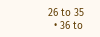26 to 35
  • 36 to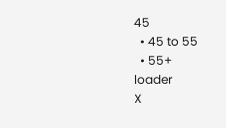45
  • 45 to 55
  • 55+
loader
X